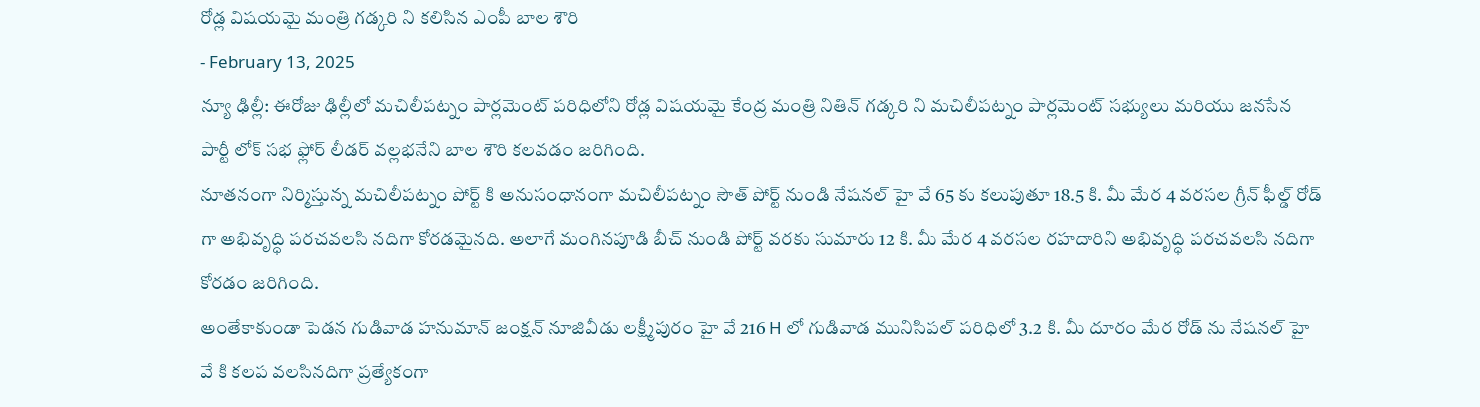రోడ్ల విషయమై మంత్రి గడ్కరి ని కలిసిన ఎంపీ బాల శౌరి
- February 13, 2025
న్యూ ఢిల్లీ: ఈరోజు ఢిల్లీలో మచిలీపట్నం పార్లమెంట్ పరిధిలోని రోడ్ల విషయమై కేంద్ర మంత్రి నితిన్ గడ్కరి ని మచిలీపట్నం పార్లమెంట్ సభ్యులు మరియు జనసేన పార్టీ లోక్ సభ ఫ్లోర్ లీడర్ వల్లభనేని బాల శౌరి కలవడం జరిగింది.
నూతనంగా నిర్మిస్తున్న మచిలీపట్నం పోర్ట్ కి అనుసంధానంగా మచిలీపట్నం సౌత్ పోర్ట్ నుండి నేషనల్ హై వే 65 కు కలుపుతూ 18.5 కి. మీ మేర 4 వరసల గ్రీన్ ఫీల్డ్ రోడ్ గా అభివృద్ధి పరచవలసి నదిగా కోరడమైనది. అలాగే మంగినపూడి బీచ్ నుండి పోర్ట్ వరకు సుమారు 12 కి. మీ మేర 4 వరసల రహదారిని అభివృద్ధి పరచవలసి నదిగా కోరడం జరిగింది.
అంతేకాకుండా పెడన గుడివాడ హనుమాన్ జంక్షన్ నూజివీడు లక్ష్మీపురం హై వే 216 H లో గుడివాడ మునిసిపల్ పరిధిలో 3.2 కి. మీ దూరం మేర రోడ్ ను నేషనల్ హై వే కి కలప వలసినదిగా ప్రత్యేకంగా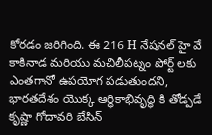కోరడం జరిగింది. ఈ 216 H నేషనల్ హై వే కాకినాడ మరియు మచిలీపట్నం పోర్ట్ లకు ఎంతగానో ఉపయోగ పడుతుందని, భారతదేశం యొక్క ఆర్ధికాభివృద్ధి కి తోడ్పడే కృష్ణా గోదావరి బేసిన్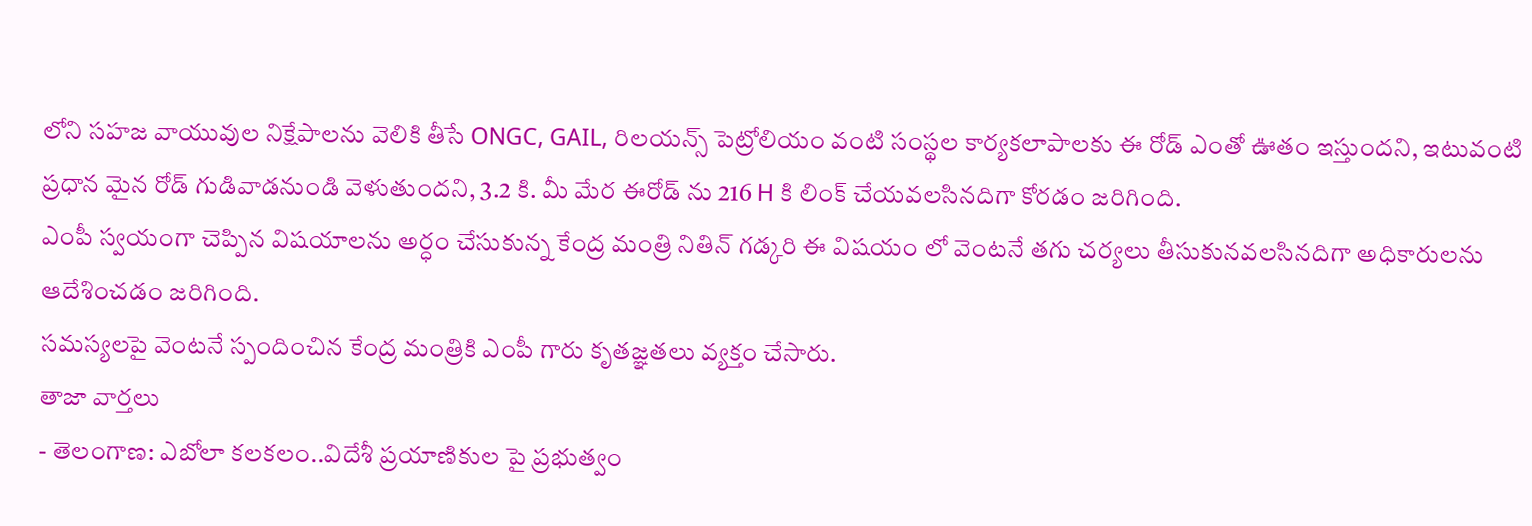లోని సహజ వాయువుల నిక్షేపాలను వెలికి తీసే ONGC, GAIL, రిలయన్స్ పెట్రోలియం వంటి సంస్థల కార్యకలాపాలకు ఈ రోడ్ ఎంతో ఊతం ఇస్తుందని, ఇటువంటి ప్రధాన మైన రోడ్ గుడివాడనుండి వెళుతుందని, 3.2 కి. మీ మేర ఈరోడ్ ను 216 H కి లింక్ చేయవలసినదిగా కోరడం జరిగింది.
ఎంపీ స్వయంగా చెప్పిన విషయాలను అర్ధం చేసుకున్న కేంద్ర మంత్రి నితిన్ గడ్కరి ఈ విషయం లో వెంటనే తగు చర్యలు తీసుకునవలసినదిగా అధికారులను ఆదేశించడం జరిగింది.
సమస్యలపై వెంటనే స్పందించిన కేంద్ర మంత్రికి ఎంపీ గారు కృతజ్ఞతలు వ్యక్తం చేసారు.
తాజా వార్తలు
- తెలంగాణ: ఎబోలా కలకలం..విదేశీ ప్రయాణికుల పై ప్రభుత్వం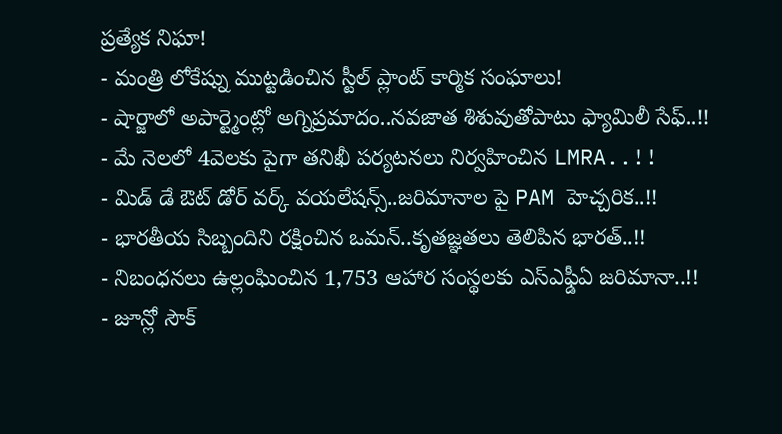ప్రత్యేక నిఘా!
- మంత్రి లోకేష్ను ముట్టడించిన స్టీల్ ప్లాంట్ కార్మిక సంఘాలు!
- షార్జాలో అపార్ట్మెంట్లో అగ్నిప్రమాదం..నవజాత శిశువుతోపాటు ఫ్యామిలీ సేఫ్..!!
- మే నెలలో 4వెలకు పైగా తనిఖీ పర్యటనలు నిర్వహించిన LMRA..!!
- మిడ్ డే ఔట్ డోర్ వర్క్ వయలేషన్స్..జరిమానాల పై PAM హెచ్చరిక..!!
- భారతీయ సిబ్బందిని రక్షించిన ఒమన్..కృతజ్ఞతలు తెలిపిన భారత్..!!
- నిబంధనలు ఉల్లంఘించిన 1,753 ఆహార సంస్థలకు ఎస్ఎఫ్డీఏ జరిమానా..!!
- జూన్లో సౌక్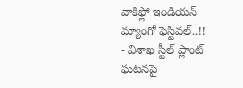వాకిఫ్లో ఇండియన్ మ్యాంగో ఫెస్టివల్..!!
- విశాఖ స్టీల్ ప్లాంట్ ఘటనపై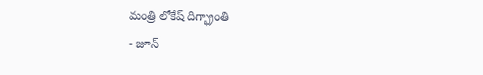మంత్రి లోకేష్ దిగ్భ్రాంతి
- జూన్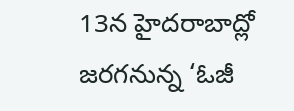13న హైదరాబాద్లో జరగనున్న ‘ఓజీ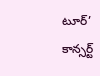టూర్’ కాన్సర్ట్